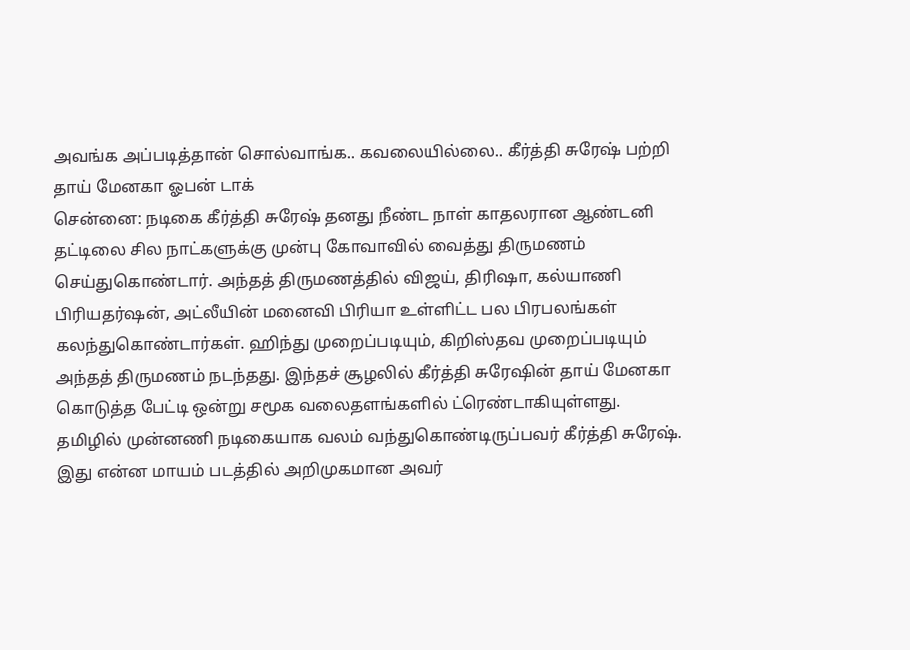அவங்க அப்படித்தான் சொல்வாங்க.. கவலையில்லை.. கீர்த்தி சுரேஷ் பற்றி தாய் மேனகா ஓபன் டாக்
சென்னை: நடிகை கீர்த்தி சுரேஷ் தனது நீண்ட நாள் காதலரான ஆண்டனி தட்டிலை சில நாட்களுக்கு முன்பு கோவாவில் வைத்து திருமணம் செய்துகொண்டார். அந்தத் திருமணத்தில் விஜய், திரிஷா, கல்யாணி பிரியதர்ஷன், அட்லீயின் மனைவி பிரியா உள்ளிட்ட பல பிரபலங்கள் கலந்துகொண்டார்கள். ஹிந்து முறைப்படியும், கிறிஸ்தவ முறைப்படியும் அந்தத் திருமணம் நடந்தது. இந்தச் சூழலில் கீர்த்தி சுரேஷின் தாய் மேனகா கொடுத்த பேட்டி ஒன்று சமூக வலைதளங்களில் ட்ரெண்டாகியுள்ளது.
தமிழில் முன்னணி நடிகையாக வலம் வந்துகொண்டிருப்பவர் கீர்த்தி சுரேஷ். இது என்ன மாயம் படத்தில் அறிமுகமான அவர்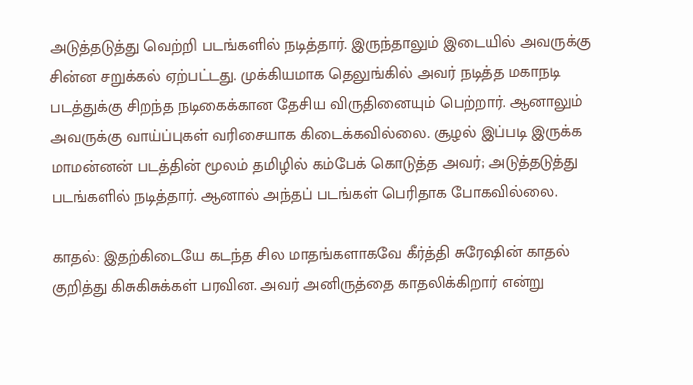அடுத்தடுத்து வெற்றி படங்களில் நடித்தார். இருந்தாலும் இடையில் அவருக்கு சின்ன சறுக்கல் ஏற்பட்டது. முக்கியமாக தெலுங்கில் அவர் நடித்த மகாநடி படத்துக்கு சிறந்த நடிகைக்கான தேசிய விருதினையும் பெற்றார். ஆனாலும் அவருக்கு வாய்ப்புகள் வரிசையாக கிடைக்கவில்லை. சூழல் இப்படி இருக்க மாமன்னன் படத்தின் மூலம் தமிழில் கம்பேக் கொடுத்த அவர்; அடுத்தடுத்து படங்களில் நடித்தார். ஆனால் அந்தப் படங்கள் பெரிதாக போகவில்லை.

காதல்: இதற்கிடையே கடந்த சில மாதங்களாகவே கீர்த்தி சுரேஷின் காதல் குறித்து கிசுகிசுக்கள் பரவின. அவர் அனிருத்தை காதலிக்கிறார் என்று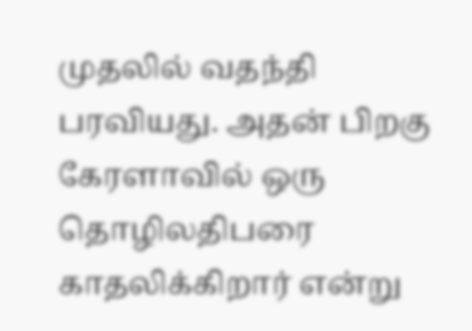முதலில் வதந்தி பரவியது. அதன் பிறகு கேரளாவில் ஒரு தொழிலதிபரை காதலிக்கிறார் என்று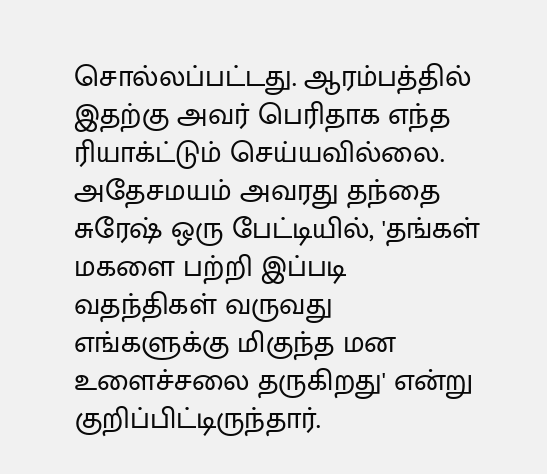சொல்லப்பட்டது. ஆரம்பத்தில் இதற்கு அவர் பெரிதாக எந்த ரியாக்ட்டும் செய்யவில்லை. அதேசமயம் அவரது தந்தை சுரேஷ் ஒரு பேட்டியில், 'தங்கள் மகளை பற்றி இப்படி வதந்திகள் வருவது எங்களுக்கு மிகுந்த மன உளைச்சலை தருகிறது' என்று குறிப்பிட்டிருந்தார்.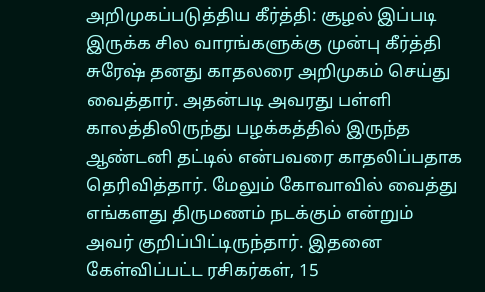அறிமுகப்படுத்திய கீர்த்தி: சூழல் இப்படி இருக்க சில வாரங்களுக்கு முன்பு கீர்த்தி சுரேஷ் தனது காதலரை அறிமுகம் செய்து வைத்தார். அதன்படி அவரது பள்ளி காலத்திலிருந்து பழக்கத்தில் இருந்த ஆண்டனி தட்டில் என்பவரை காதலிப்பதாக தெரிவித்தார். மேலும் கோவாவில் வைத்து எங்களது திருமணம் நடக்கும் என்றும் அவர் குறிப்பிட்டிருந்தார். இதனை கேள்விப்பட்ட ரசிகர்கள், 15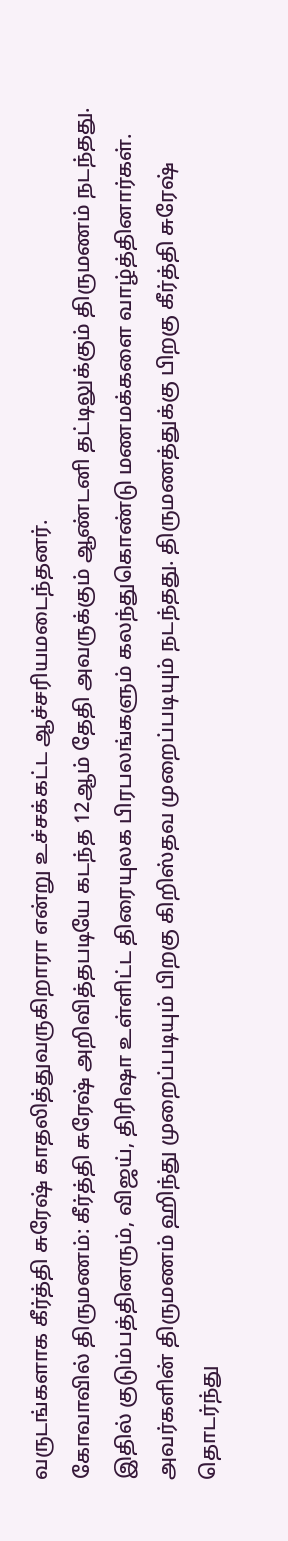வருடங்களாக கீர்த்தி சுரேஷ் காதலித்துவருகிறாரா என்று உச்சக்கட்ட ஆச்சரியமடைந்தனர்.
கோவாவில் திருமணம்: கீர்த்தி சுரேஷ் அறிவித்தபடியே கடந்த 12ஆம் தேதி அவருக்கும் ஆண்டனி தட்டிலுக்கும் திருமணம் நடந்தது. இதில் குடும்பத்தினரும், விஜய், திரிஷா உள்ளிட்ட திரையுலக பிரபலங்களும் கலந்துகொண்டு மணமக்களை வாழ்த்தினார்கள். அவர்களின் திருமணம் ஹிந்து முறைப்படியும் பிறகு கிறிஸ்தவ முறைப்படியும் நடந்தது. திருமணத்துக்கு பிறகு கீர்த்தி சுரேஷ் தொடர்ந்து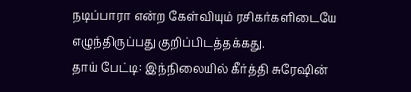நடிப்பாரா என்ற கேள்வியும் ரசிகர்களிடையே எழுந்திருப்பது குறிப்பிடத்தக்கது.
தாய் பேட்டி: இந்நிலையில் கீர்த்தி சுரேஷின்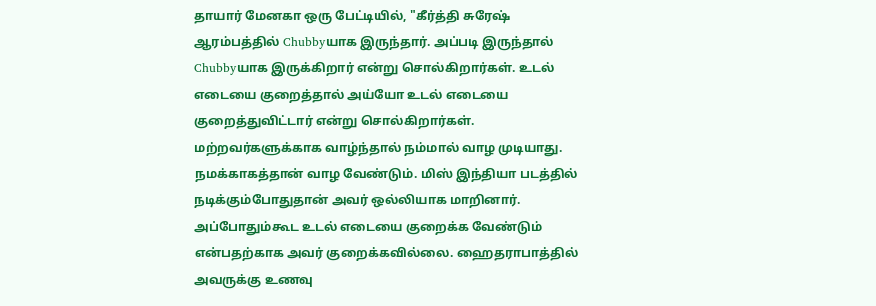தாயார் மேனகா ஒரு பேட்டியில், "கீர்த்தி சுரேஷ் ஆரம்பத்தில் Chubbyயாக இருந்தார். அப்படி இருந்தால் Chubbyயாக இருக்கிறார் என்று சொல்கிறார்கள். உடல் எடையை குறைத்தால் அய்யோ உடல் எடையை குறைத்துவிட்டார் என்று சொல்கிறார்கள். மற்றவர்களுக்காக வாழ்ந்தால் நம்மால் வாழ முடியாது. நமக்காகத்தான் வாழ வேண்டும். மிஸ் இந்தியா படத்தில் நடிக்கும்போதுதான் அவர் ஒல்லியாக மாறினார். அப்போதும்கூட உடல் எடையை குறைக்க வேண்டும் என்பதற்காக அவர் குறைக்கவில்லை. ஹைதராபாத்தில் அவருக்கு உணவு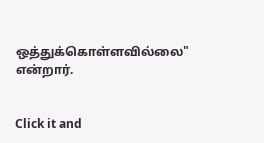ஒத்துக்கொள்ளவில்லை" என்றார்.


Click it and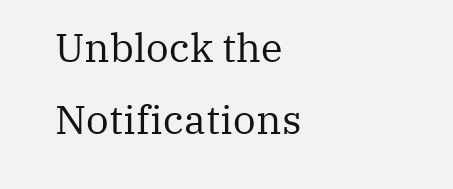Unblock the Notifications